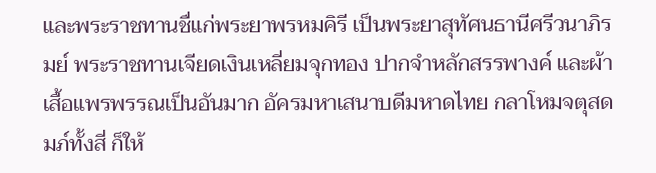และพระราชทานชื่แก่พระยาพรหมคิรี เป็นพระยาสุทัศนธานีศรีวนาภิรมย์ พระราชทานเจียดเงินเหลี่ยมจุกทอง ปากจำหลักสรรพางค์ และผ้าเสื้อแพรพรรณเป็นอันมาก อัครมหาเสนาบดีมหาดไทย กลาโหมจตุสดมภ์ทั้งสี่ ก็ให้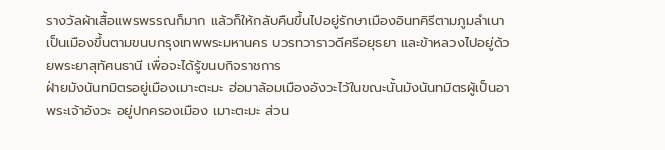รางวัลผ้าเสื้อแพรพรรณก็มาก แล้วก็ให้กลับคืนขึ้นไปอยู่รักษาเมืองอินทคิรีตามภูมลำเนา เป็นเมืองขึ้นตามขนบกรุงเทพพระมหานคร บวรทวาราวดีศรีอยุธยา และข้าหลวงไปอยู่ด้วยพระยาสุทัศนธานี เพื่อจะได้รู้ขนบกิจราชการ
ฝ่ายมังนันทมิตรอยู่เมืองเมาะตะมะ ฮ่อมาล้อมเมืองอังวะไว้ในขณะนั้นมังนันทมิตรผู้เป็นอาพระเจ้าอังวะ อยู่ปกครองเมือง เมาะตะมะ ส่วน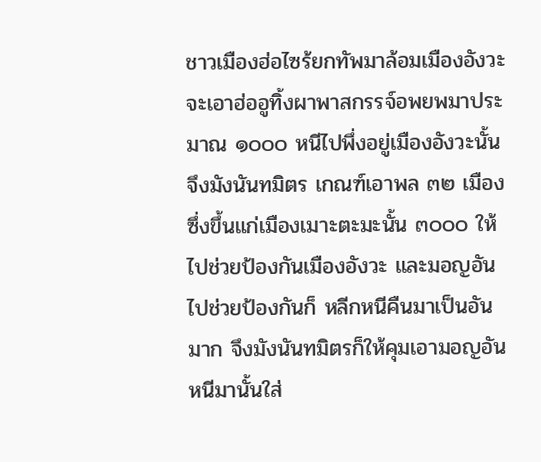ชาวเมืองฮ่อไซร้ยกทัพมาล้อมเมืองอังวะ จะเอาฮ่ออูทิ้งผาพาสกรรจ์อพยพมาประมาณ ๑๐๐๐ หนีไปพึ่งอยู่เมืองอังวะนั้น จึงมังนันทมิตร เกณฑ์เอาพล ๓๒ เมือง ซึ่งขึ้นแก่เมืองเมาะตะมะนั้น ๓๐๐๐ ให้ไปช่วยป้องกันเมืองอังวะ และมอญอันไปช่วยป้องกันก็ หลีกหนีคืนมาเป็นอันมาก จึงมังนันทมิตรก็ให้คุมเอามอญอันหนีมานั้นใส่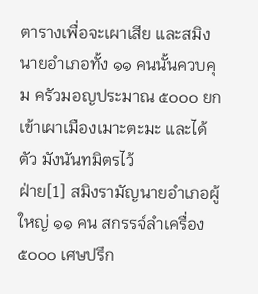ตารางเพื่อจะเผาเสีย และสมิงนายอำเภอทั้ง ๑๑ คนนั้นควบคุม ครัวมอญประมาณ ๕๐๐๐ ยกเข้าเผาเมืองเมาะตะมะ และได้ตัว มังนันทมิตรไว้
ฝ่าย[1] สมิงรามัญนายอำเภอผู้ใหญ่ ๑๑ คน สกรรจ์ลำเครื่อง ๕๐๐๐ เศษปรึก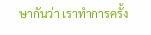ษากันว่า เราทำการครั้ง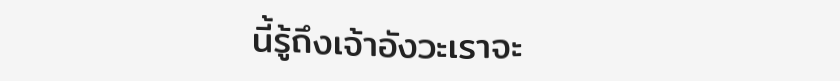นี้รู้ถึงเจ้าอังวะเราจะ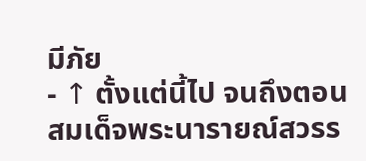มีภัย
- ↑ ตั้งแต่นี้ไป จนถึงตอนสมเด็จพระนารายณ์สวรร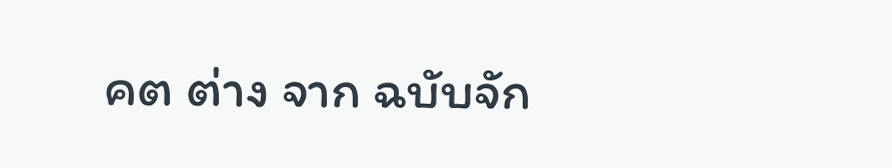คต ต่าง จาก ฉบับจัก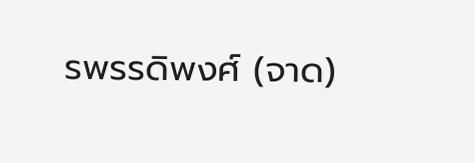รพรรดิพงศ์ (จาด)